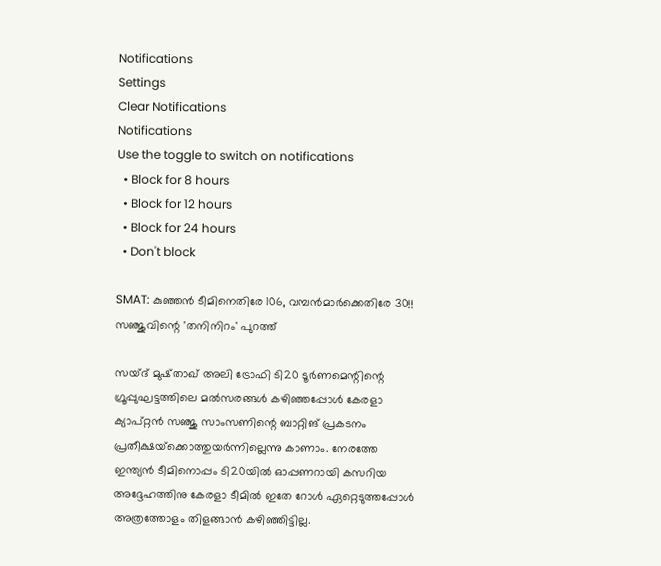Notifications
Settings
Clear Notifications
Notifications
Use the toggle to switch on notifications
  • Block for 8 hours
  • Block for 12 hours
  • Block for 24 hours
  • Don't block

SMAT: കുഞ്ഞന്‍ ടീമിനെതിരേ 106, വമ്പന്‍മാര്‍ക്കെതിരേ 30!! സഞ്ജുവിന്റെ 'തനിനിറം' പുറത്ത്

സയ്ദ് മുഷ്താഖ് അലി ട്രോഫി ടി20 ടൂര്‍ണമെന്റിന്റെ ഗ്രൂപ്പുഘട്ടത്തിലെ മല്‍സരങ്ങള്‍ കഴിഞ്ഞപ്പോള്‍ കേരളാ ക്യാപ്റ്റന്‍ സഞ്ജു സാംസണിന്റെ ബാറ്റിങ് പ്രകടനം പ്രതീക്ഷയ്‌ക്കൊത്തുയര്‍ന്നില്ലെന്നു കാണാം. നേരത്തേ ഇന്ത്യന്‍ ടീമിനൊപ്പം ടി20യില്‍ ഓപ്പണറായി കസറിയ അദ്ദേഹത്തിനു കേരളാ ടീമില്‍ ഇതേ റോള്‍ ഏറ്റെടുത്തപ്പോള്‍ അത്രത്തോളം തിളങ്ങാന്‍ കഴിഞ്ഞിട്ടില്ല.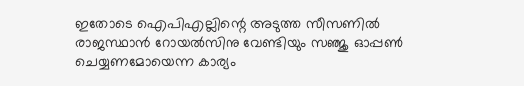ഇതോടെ ഐപിഎല്ലിന്റെ അടുത്ത സീസണില്‍ രാജസ്ഥാന്‍ റോയല്‍സിനു വേണ്ടിയും സഞ്ജു ഓപ്പണ്‍ ചെയ്യണമോയെന്ന കാര്യം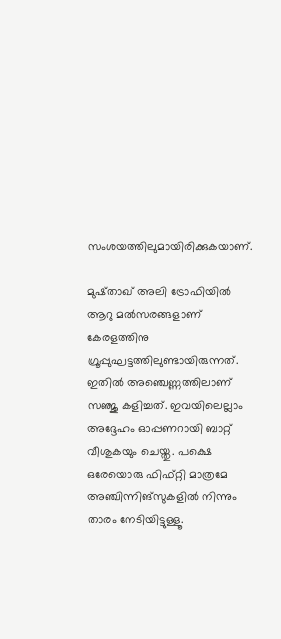സംശയത്തിലുമായിരിക്കുകയാണ്.

മുഷ്താഖ് അലി ട്രോഫിയില്‍ ആറു മല്‍സരങ്ങളാണ് കേരളത്തിനു ഗ്രൂപ്പുഘട്ടത്തിലുണ്ടായിരുന്നത്. ഇതില്‍ അഞ്ചെണ്ണത്തിലാണ് സഞ്ജു കളിച്ചത്. ഇവയിലെല്ലാം അദ്ദേഹം ഓപ്പണറായി ബാറ്റ് വീശുകയും ചെയ്തു. പക്ഷെ ഒരേയൊരു ഫിഫ്റ്റി മാത്രമേ അഞ്ചിന്നിങ്‌സുകളില്‍ നിന്നും താരം നേടിയിട്ടുള്ളൂ.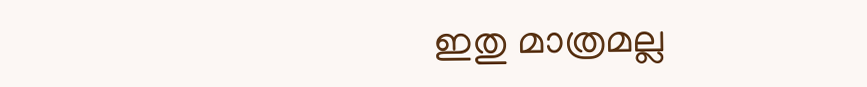ഇതു മാത്രമല്ല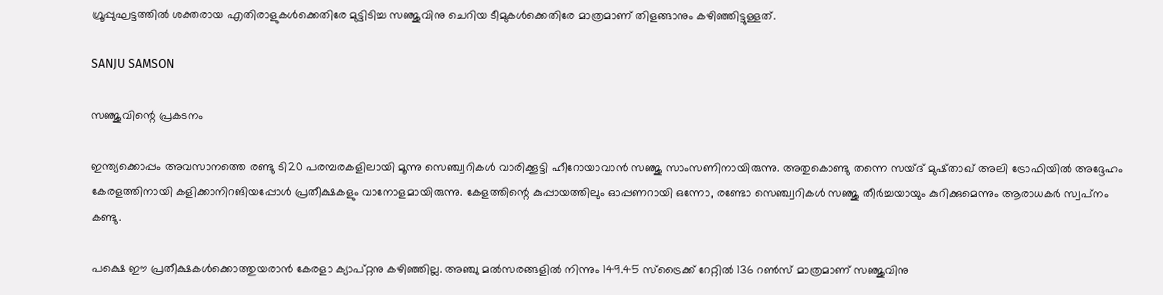ഗ്രൂപ്പുഘട്ടത്തില്‍ ശക്തരായ എതിരാളുകള്‍ക്കെതിരേ മുട്ടിടിച്ച സഞ്ജുവിനു ചെറിയ ടീമുകള്‍ക്കെതിരേ മാത്രമാണ് തിളങ്ങാനും കഴിഞ്ഞിട്ടുള്ളത്.

SANJU SAMSON

സഞ്ജുവിന്റെ പ്രകടനം

ഇന്ത്യക്കൊപ്പം അവസാനത്തെ രണ്ടു ടി20 പരമ്പരകളിലായി മൂന്നു സെഞ്ച്വറികള്‍ വാരിക്കൂട്ടി ഹീറോയാവാന്‍ സഞ്ജു സാംസണിനായിരുന്നു. അതുകൊണ്ടു തന്നെ സയ്ദ് മുഷ്താഖ് അലി ട്രോഫിയില്‍ അദ്ദേഹം കേരളത്തിനായി കളിക്കാനിറങിയപ്പോള്‍ പ്രതീക്ഷകളും വാനോളമായിരുന്നു. കേളത്തിന്റെ കുപ്പായത്തിലും ഓപ്പണറായി ഒന്നോ, രണ്ടോ സെഞ്ച്വറികള്‍ സഞ്ജു തീര്‍ച്ചയായും കുറിക്കുമെന്നും ആരാധകര്‍ സ്വപ്‌നം കണ്ടു.

പക്ഷെ ഈ പ്രതീക്ഷകള്‍ക്കൊത്തുയരാന്‍ കേരളാ ക്യാപ്റ്റനു കഴിഞ്ഞില്ല. അഞ്ചു മല്‍സരങ്ങളില്‍ നിന്നും 149.45 സ്‌ട്രൈക്ക് റേറ്റില്‍ 136 റണ്‍സ് മാത്രമാണ് സഞ്ജുവിനു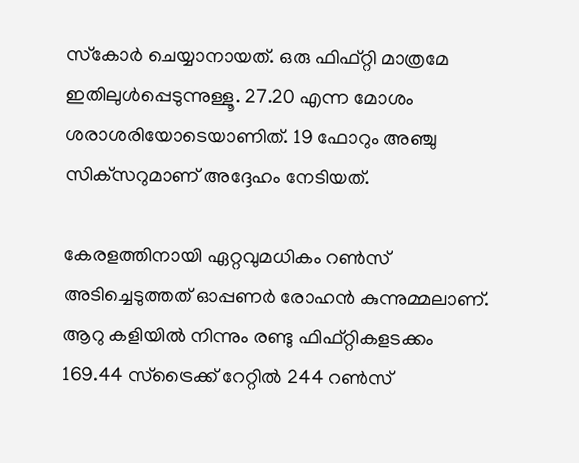സ്‌കോര്‍ ചെയ്യാനായത്. ഒരു ഫിഫ്റ്റി മാത്രമേ ഇതിലുള്‍പ്പെടുന്നുള്ളൂ. 27.20 എന്ന മോശം ശരാശരിയോടെയാണിത്. 19 ഫോറും അഞ്ചു സിക്‌സറുമാണ് അദ്ദേഹം നേടിയത്.

കേരളത്തിനായി ഏറ്റവുമധികം റണ്‍സ് അടിച്ചെടുത്തത് ഓപ്പണര്‍ രോഹന്‍ കുന്നുമ്മലാണ്. ആറു കളിയില്‍ നിന്നും രണ്ടു ഫിഫ്റ്റികളടക്കം 169.44 സ്‌ട്രൈക്ക് റേറ്റില്‍ 244 റണ്‍സ്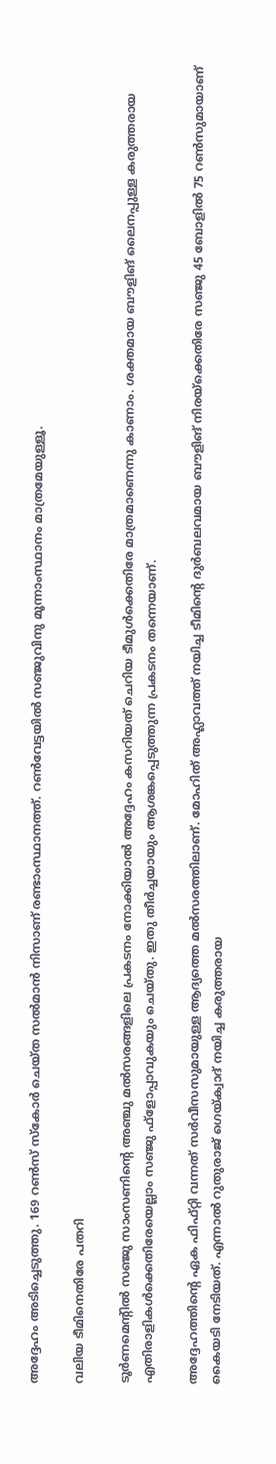അദ്ദേഹം അടിച്ചെടുത്തു. 169 റണ്‍സ് സ്‌കോര്‍ ചെയ്ത സല്‍മാന്‍ നിസാണ് രണ്ടാംസ്ഥാനത്ത്. റണ്‍വേട്ടയില്‍ സഞ്ജുവിനു മൂന്നാംസ്ഥാനം മാത്രമേയുള്ളൂ.

വലിയ ടീമിനെതിരേ പതറി

ടൂര്‍ണമെന്റില്‍ സഞ്ജു സാംസണിന്റെ അഞ്ചു മല്‍സരങ്ങളിലെ പ്രകടനം നോക്കിയാല്‍ അദ്ദേഹം കസറിയത് ചെറിയ ടീമുള്‍ക്കെതിരേ മാത്രമാണെന്നു കാണാം. ശക്തമായ ബൗളിങ് ലൈനപ്പുള്ള കരുത്തരായ എതിരാളികള്‍ക്കെതിരേയെല്ലാം സഞ്ജു ഫ്‌ളോപ്പാവുകയും ചെയ്തു. ഇതു തീര്‍ച്ചയായും ആശങ്കപ്പെടുത്തുന്ന പ്രകടനം തന്നെയാണ്.

അദ്ദേഹത്തിന്റെ ഏക ഫിഫ്റ്റി വന്നത് സര്‍വീസസുമായുള്ള ആദ്യത്തെ മല്‍സരത്തിലാണ്. മോഹിത് അഹ്ലാവത്ത് നയിച്ച ടീമിന്റെ ദുര്‍ബലവമായ ബൗളിങ് നിരയ്‌ക്കെതിരേ സഞ്ജു 45 ബോളില്‍ 75 റണ്‍സുമായാണ് കൈയടി നേടിയത്. എന്നാല്‍ റുതുരാജ് ഗെയ്ക്വാദ് നയിച്ച കരുത്തരായ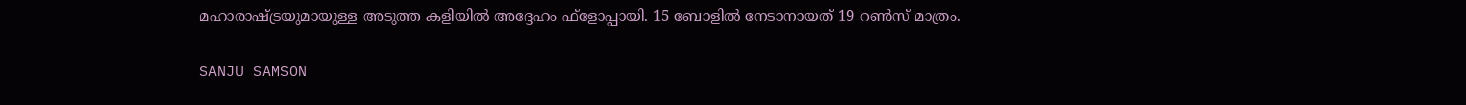മഹാരാഷ്ട്രയുമായുള്ള അടുത്ത കളിയില്‍ അദ്ദേഹം ഫ്‌ളോപ്പായി. 15 ബോളില്‍ നേടാനായത് 19 റണ്‍സ് മാത്രം.

SANJU SAMSON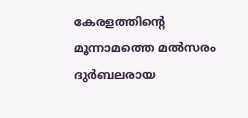കേരളത്തിന്റെ മൂന്നാമത്തെ മല്‍സരം ദുര്‍ബലരായ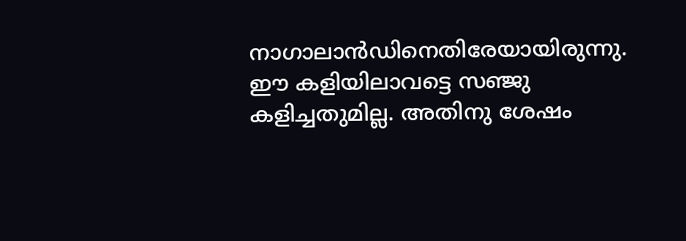നാഗാലാന്‍ഡിനെതിരേയായിരുന്നു. ഈ കളിയിലാവട്ടെ സഞ്ജു കളിച്ചതുമില്ല. അതിനു ശേഷം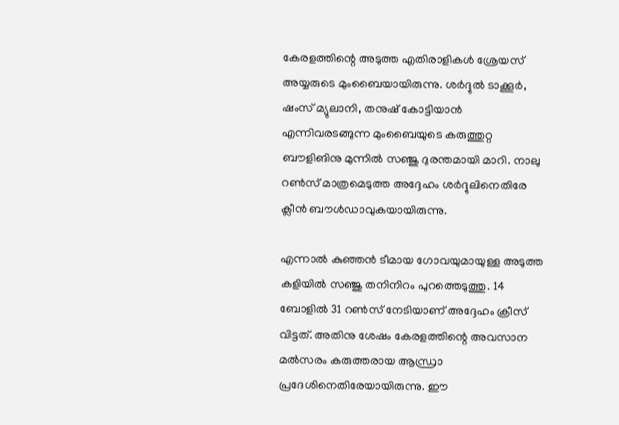കേരളത്തിന്റെ അടുത്ത എതിരാളികള്‍ ശ്രേയസ് അയ്യരുടെ മുംബൈയായിരുന്നു. ശര്‍ദ്ദുല്‍ ടാക്കൂര്‍, ഷംസ് മ്യുലാനി, തനുഷ് കോട്ടിയാന്‍ എന്നിവരടങ്ങുന്ന മുംബൈയുടെ കരുത്തുറ്റ ബൗളിങിനു മുന്നില്‍ സഞ്ജു ദുരന്തമായി മാറി. നാലു റണ്‍സ് മാത്രമെടുത്ത അദ്ദേഹം ശര്‍ദ്ദുലിനെതിരേ ക്ലീന്‍ ബൗള്‍ഡാവുകയായിരുന്നു.

എന്നാല്‍ കുഞ്ഞന്‍ ടീമായ ഗോവയുമായുള്ള അടുത്ത കളിയില്‍ സഞ്ജു തനിനിറം പുറത്തെടുത്തു. 14 ബോളില്‍ 31 റണ്‍സ് നേടിയാണ് അദ്ദേഹം ക്രീസ് വിട്ടത്. അതിനു ശേഷം കേരളത്തിന്റെ അവസാന മല്‍സരം കരുത്തരായ ആന്ധ്രാ പ്രദേശിനെതിരേയായിരുന്നു. ഈ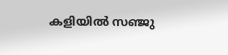കളിയില്‍ സഞ്ജു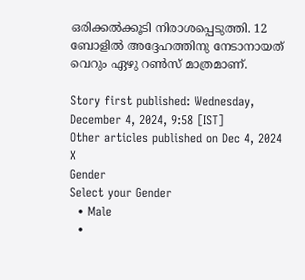ഒരിക്കല്‍ക്കൂടി നിരാശപ്പെടുത്തി. 12 ബോളില്‍ അദ്ദേഹത്തിനു നേടാനായത് വെറും ഏഴു റണ്‍സ് മാത്രമാണ്.

Story first published: Wednesday, December 4, 2024, 9:58 [IST]
Other articles published on Dec 4, 2024
X
Gender
Select your Gender
  • Male
  •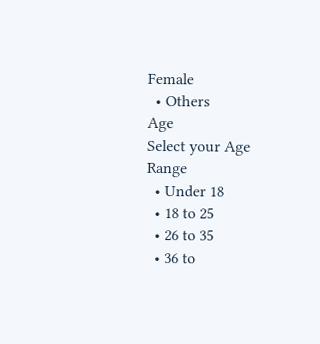Female
  • Others
Age
Select your Age Range
  • Under 18
  • 18 to 25
  • 26 to 35
  • 36 to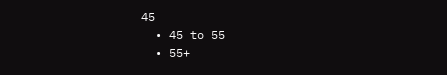45
  • 45 to 55
  • 55+